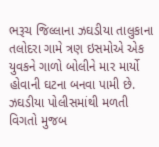ભરૂચ જિલ્લાના ઝઘડીયા તાલુકાના તલોદરા ગામે ત્રણ ઇસમોએ એક યુવકને ગાળો બોલીને માર માર્યો હોવાની ઘટના બનવા પામી છે. ઝઘડીયા પોલીસમાંથી મળતી વિગતો મુજબ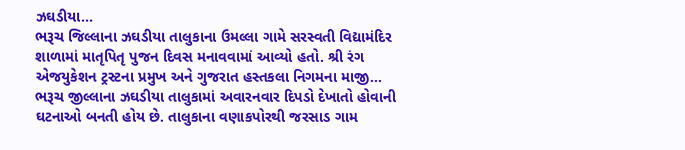ઝઘડીયા...
ભરૂચ જિલ્લાના ઝઘડીયા તાલુકાના ઉમલ્લા ગામે સરસ્વતી વિદ્યામંદિર શાળામાં માતૃપિતૃ પુજન દિવસ મનાવવામાં આવ્યો હતો. શ્રી રંગ એજયુકેશન ટ્રસ્ટના પ્રમુખ અને ગુજરાત હસ્તકલા નિગમના માજી...
ભરૂચ જીલ્લાના ઝઘડીયા તાલુકામાં અવારનવાર દિપડો દેખાતો હોવાની ઘટનાઓ બનતી હોય છે. તાલુકાના વણાકપોરથી જરસાડ ગામ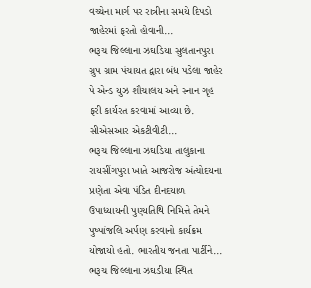વચ્ચેના માર્ગ પર રાત્રીના સમયે દિપડો જાહેરમાં ફરતો હોવાની...
ભરૂચ જિલ્લાના ઝઘડિયા સુલતાનપુરા ગ્રુપ ગ્રામ પંચાયત દ્વારા બંધ પડેલા જાહેર પે એન્ડ યુઝ શૌચાલય અને સ્નાન ગૃહ ફરી કાર્યરત કરવામાં આવ્યા છે. સીએસઆર એકટીવીટી...
ભરૂચ જિલ્લાના ઝઘડિયા તાલુકાના રાયસીંગપુરા ખાતે આજરોજ અંત્યોદયના પ્રણેતા એવા પંડિત દીનદયાળ ઉપાધ્યાયની પુણ્યતિથિ નિમિત્તે તેમને પુષ્પાંજલિ અર્પણ કરવાનો કાર્યક્રમ યોજાયો હતો. ભારતીય જનતા પાર્ટીને...
ભરૂચ જિલ્લાના ઝઘડીયા સ્થિત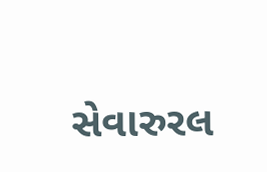સેવારુરલ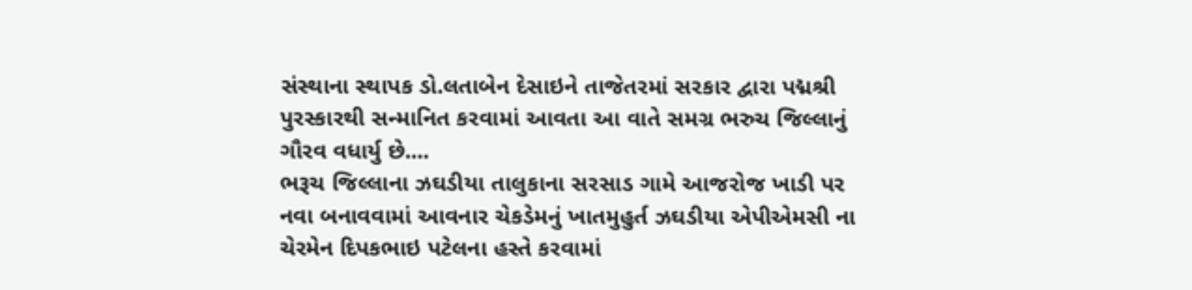સંસ્થાના સ્થાપક ડો.લતાબેન દેસાઇને તાજેતરમાં સરકાર દ્વારા પદ્મશ્રી પુરસ્કારથી સન્માનિત કરવામાં આવતા આ વાતે સમગ્ર ભરુચ જિલ્લાનું ગૌરવ વધાર્યુ છે....
ભરૂચ જિલ્લાના ઝઘડીયા તાલુકાના સરસાડ ગામે આજરોજ ખાડી પર નવા બનાવવામાં આવનાર ચેકડેમનું ખાતમુહુર્ત ઝઘડીયા એપીએમસી ના ચેરમેન દિપકભાઇ પટેલના હસ્તે કરવામાં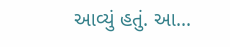આવ્યું હતું. આ...